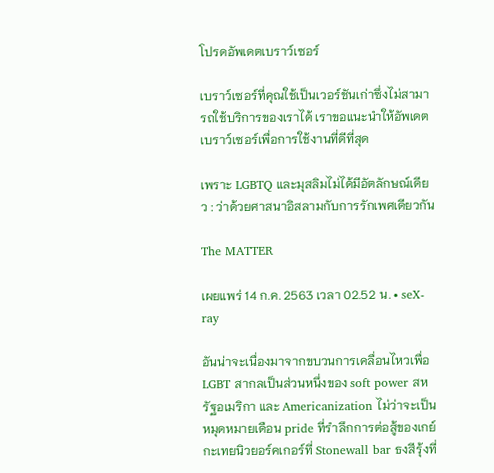โปรดอัพเดตเบราว์เซอร์

เบราว์เซอร์ที่คุณใช้เป็นเวอร์ชันเก่าซึ่งไม่สามารถใช้บริการของเราได้ เราขอแนะนำให้อัพเดตเบราว์เซอร์เพื่อการใช้งานที่ดีที่สุด

เพราะ LGBTQ และมุสลิมไม่ได้มีอัตลักษณ์เดียว : ว่าด้วยศาสนาอิสลามกับการรักเพศเดียวกัน

The MATTER

เผยแพร่ 14 ก.ค. 2563 เวลา 02.52 น. • seX-ray

อันน่าจะเนื่องมาจากขบวนการเคลื่อนไหวเพื่อ LGBT สากลเป็นส่วนหนึ่งของ soft power สหรัฐอเมริกา และ Americanization ไม่ว่าจะเป็นหมุดหมายเดือน pride ที่รำลึกการต่อสู้ของเกย์กะเทยนิวยอร์คเกอร์ที่ Stonewall bar ธงสีรุ้งที่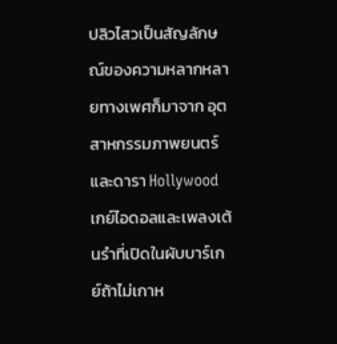ปลิวไสวเป็นสัญลักษณ์ของความหลากหลายทางเพศก็มาจาก อุตสาหกรรมภาพยนตร์และดารา Hollywood เกย์ไอดอลและเพลงเต้นรำที่เปิดในผับบาร์เกย์ถ้าไม่เกาห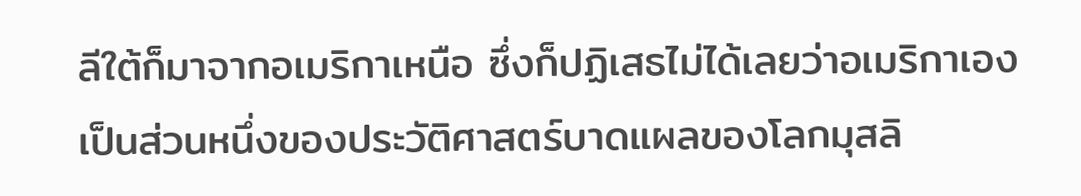ลีใต้ก็มาจากอเมริกาเหนือ ซึ่งก็ปฏิเสธไม่ได้เลยว่าอเมริกาเองเป็นส่วนหนึ่งของประวัติศาสตร์บาดแผลของโลกมุสลิ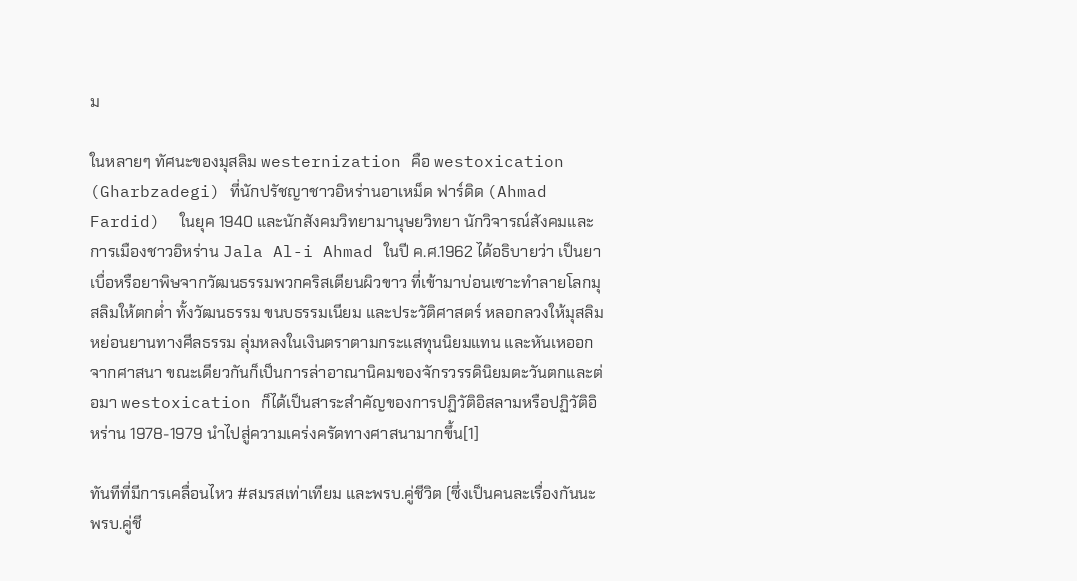ม

ในหลายๆ ทัศนะของมุสลิม westernization คือ westoxication (Gharbzadegi) ที่นักปรัชญาชาวอิหร่านอาเหม็ด ฟาร์ดิด (Ahmad Fardid)  ในยุค 1940 และนักสังคมวิทยามานุษยวิทยา นักวิจารณ์สังคมและการเมืองชาวอิหร่าน Jala Al-i Ahmad ในปี ค.ศ.1962 ได้อธิบายว่า เป็นยาเบื่อหรือยาพิษจากวัฒนธรรมพวกคริสเตียนผิวขาว ที่เข้ามาบ่อนเซาะทำลายโลกมุสลิมให้ตกต่ำ ทั้งวัฒนธรรม ขนบธรรมเนียม และประวัติศาสตร์ หลอกลวงให้มุสลิมหย่อนยานทางศีลธรรม ลุ่มหลงในเงินตราตามกระแสทุนนิยมแทน และหันเหออกจากศาสนา ขณะเดียวกันก็เป็นการล่าอาณานิคมของจักรวรรดินิยมตะวันตกและต่อมา westoxication ก็ได้เป็นสาระสำคัญของการปฏิวัติอิสลามหรือปฏิวัติอิหร่าน 1978-1979 นำไปสู่ความเคร่งครัดทางศาสนามากขึ้น[1]

ทันทีที่มีการเคลื่อนไหว #สมรสเท่าเทียม และพรบ.คู่ชีวิต (ซึ่งเป็นคนละเรื่องกันนะ พรบ.คู่ชี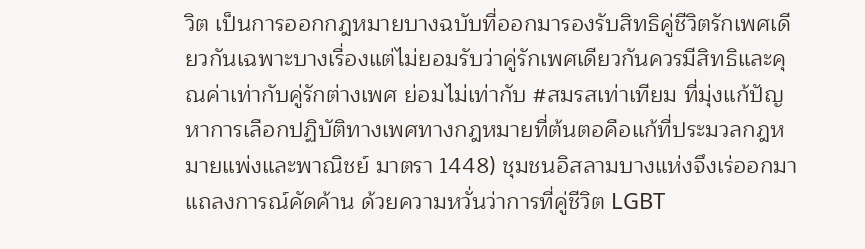วิต เป็นการออกกฎหมายบางฉบับที่ออกมารองรับสิทธิคู่ชีวิตรักเพศเดียวกันเฉพาะบางเรื่องแต่ไม่ยอมรับว่าคู่รักเพศเดียวกันควรมีสิทธิและคุณค่าเท่ากับคู่รักต่างเพศ ย่อมไม่เท่ากับ #สมรสเท่าเทียม ที่มุ่งแก้ปัญหาการเลือกปฏิบัติทางเพศทางกฎหมายที่ต้นตอคือแก้ที่ประมวลกฎหมายแพ่งและพาณิชย์ มาตรา 1448) ชุมชนอิสลามบางแห่งจึงเร่ออกมาแถลงการณ์คัดค้าน ด้วยความหวั่นว่าการที่คู่ชีวิต LGBT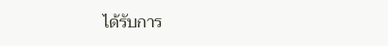ได้รับการ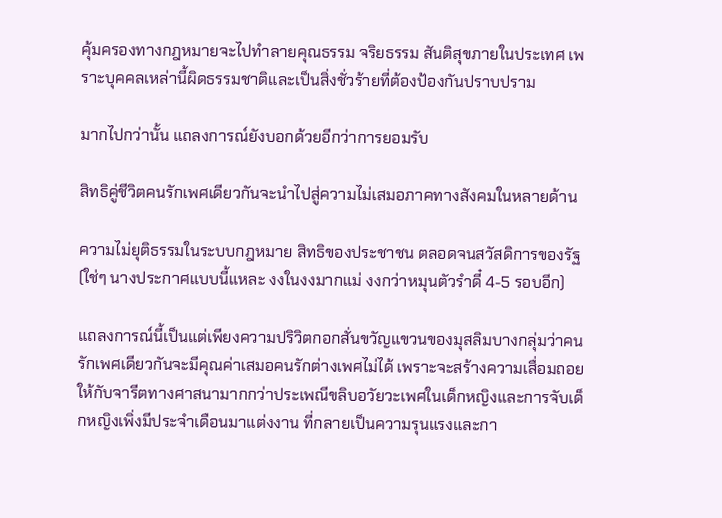คุ้มครองทางกฎหมายจะไปทำลายคุณธรรม จริยธรรม สันติสุขภายในประเทศ เพราะบุคคลเหล่านี้ผิดธรรมชาติและเป็นสิ่งชั่วร้ายที่ต้องป้องกันปราบปราม

มากไปกว่านั้น แถลงการณ์ยังบอกด้วยอีกว่าการยอมรับ

สิทธิคู่ชีวิตคนรักเพศเดียวกันจะนำไปสู่ความไม่เสมอภาคทางสังคมในหลายด้าน

ความไม่ยุติธรรมในระบบกฎหมาย สิทธิของประชาชน ตลอดจนสวัสดิการของรัฐ (ใช่ๆ นางประกาศแบบนี้แหละ งงในงงมากแม่ งงกว่าหมุนตัวรำดี๋ 4-5 รอบอีก)

แถลงการณ์นี้เป็นแต่เพียงความปริวิตกอกสั่นขวัญแขวนของมุสลิมบางกลุ่มว่าคนรักเพศเดียวกันจะมีคุณค่าเสมอคนรักต่างเพศไม่ได้ เพราะจะสร้างความเสื่อมถอยให้กับจารีตทางศาสนามากกว่าประเพณีขลิบอวัยวะเพศในเด็กหญิงและการจับเด็กหญิงเพิ่งมีประจำเดือนมาแต่งงาน ที่กลายเป็นความรุนแรงและกา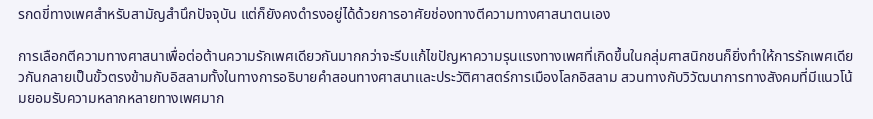รกดขี่ทางเพศสำหรับสามัญสำนึกปัจจุบัน แต่ก็ยังคงดำรงอยู่ได้ด้วยการอาศัยช่องทางตีความทางศาสนาตนเอง

การเลือกตีความทางศาสนาเพื่อต่อต้านความรักเพศเดียวกันมากกว่าจะรีบแก้ไขปัญหาความรุนแรงทางเพศที่เกิดขึ้นในกลุ่มศาสนิกชนก็ยิ่งทำให้การรักเพศเดียวกันกลายเป็นขั้วตรงข้ามกับอิสลามทั้งในทางการอธิบายคำสอนทางศาสนาและประวัติศาสตร์การเมืองโลกอิสลาม สวนทางกับวิวัฒนาการทางสังคมที่มีแนวโน้มยอมรับความหลากหลายทางเพศมาก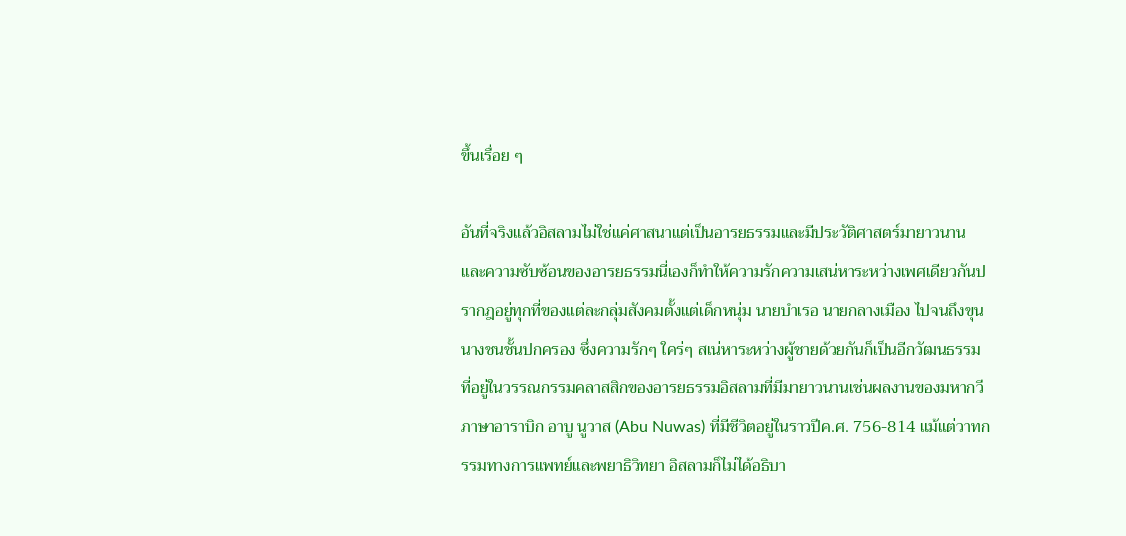ขึ้นเรื่อย ๆ

อันที่จริงแล้วอิสลามไม่ใช่แค่ศาสนาแต่เป็นอารยธรรมและมีประวัติศาสตร์มายาวนาน และความซับซ้อนของอารยธรรมนี่เองก็ทำให้ความรักความเสน่หาระหว่างเพศเดียวกันปรากฎอยู่ทุกที่ของแต่ละกลุ่มสังคมตั้งแต่เด็กหนุ่ม นายบำเรอ นายกลางเมือง ไปจนถึงขุนนางชนชั้นปกครอง ซึ่งความรักๆ ใคร่ๆ สเน่หาระหว่างผู้ชายด้วยกันก็เป็นอีกวัฒนธรรมที่อยู่ในวรรณกรรมคลาสสิกของอารยธรรมอิสลามที่มีมายาวนานเช่นผลงานของมหากวีภาษาอาราบิก อาบู นูวาส (Abu Nuwas) ที่มีชีวิตอยู่ในราวปีค.ศ. 756-814 แม้แต่วาทกรรมทางการแพทย์และพยาธิวิทยา อิสลามก็ไม่ได้อธิบา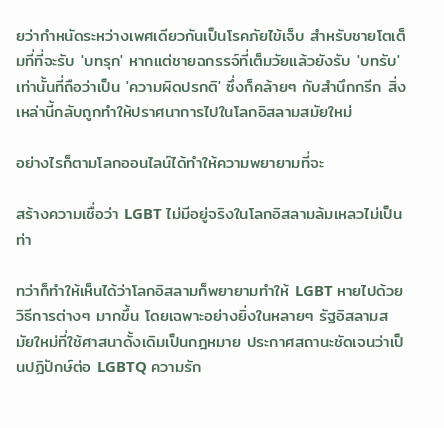ยว่ากำหนัดระหว่างเพศเดียวกันเป็นโรคภัยไข้เจ็บ สำหรับชายโตเต็มที่ที่จะรับ 'บทรุก' หากแต่ชายฉกรรจ์ที่เต็มวัยแล้วยังรับ 'บทรับ' เท่านั้นที่ถือว่าเป็น 'ความผิดปรกติ' ซึ่งก็คล้ายๆ กับสำนึกกรีก สิ่งเหล่านี้กลับถูกทำให้ปราศนาการไปในโลกอิสลามสมัยใหม่

อย่างไรก็ตามโลกออนไลน์ได้ทำให้ความพยายามที่จะ

สร้างความเชื่อว่า LGBT ไม่มีอยู่จริงในโลกอิสลามล้มเหลวไม่เป็นท่า

ทว่าก็ทำให้เห็นได้ว่าโลกอิสลามก็พยายามทำให้ LGBT หายไปด้วยวิธีการต่างๆ มากขึ้น โดยเฉพาะอย่างยิ่งในหลายๆ รัฐอิสลามสมัยใหม่ที่ใช้ศาสนาดั้งเดิมเป็นกฎหมาย ประกาศสถานะชัดเจนว่าเป็นปฏิปักษ์ต่อ LGBTQ ความรัก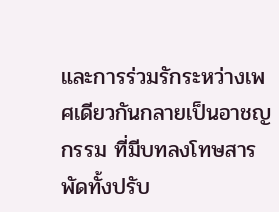และการร่วมรักระหว่างเพศเดียวกันกลายเป็นอาชญกรรม ที่มีบทลงโทษสารพัดทั้งปรับ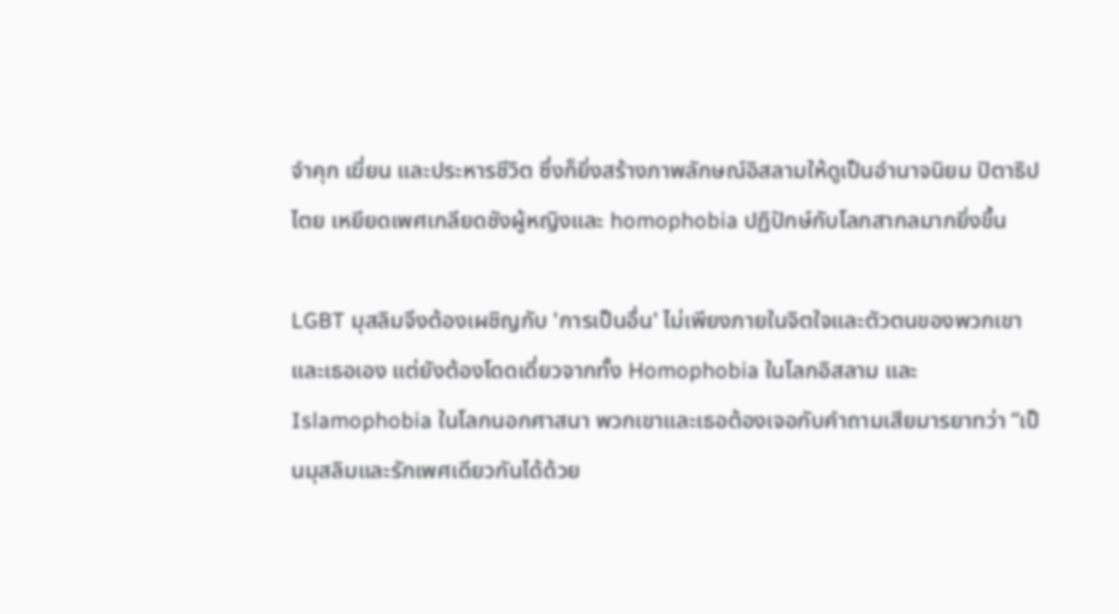จำคุก เฆี่ยน และประหารชีวิต ซึ่งก็ยิ่งสร้างภาพลักษณ์อิสลามให้ดูเป็นอำนาจนิยม ปิตาธิปไตย เหยียดเพศเกลียดชังผู้หญิงและ homophobia ปฏิปักษ์กับโลกสากลมากยิ่งขึ้น

LGBT มุสลิมจึงต้องเผชิญกับ 'การเป็นอื่น' ไม่เพียงภายในจิตใจและตัวตนของพวกเขาและเธอเอง แต่ยังต้องโดดเดี่ยวจากทั้ง Homophobia ในโลกอิสลาม และ Islamophobia ในโลกนอกศาสนา พวกเขาและเธอต้องเจอกับคำถามเสียมารยาทว่า “เป็นมุสลิมและรักเพศเดียวกันได้ด้วย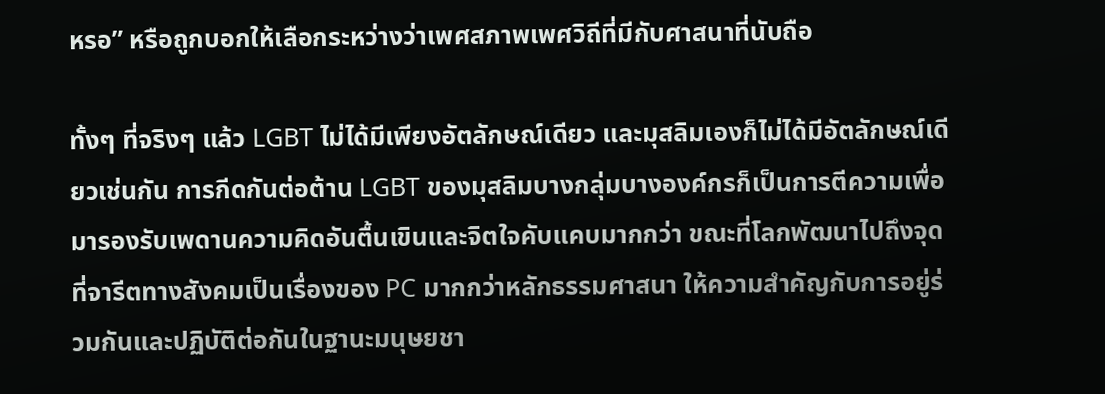หรอ” หรือถูกบอกให้เลือกระหว่างว่าเพศสภาพเพศวิถีที่มีกับศาสนาที่นับถือ

ทั้งๆ ที่จริงๆ แล้ว LGBT ไม่ได้มีเพียงอัตลักษณ์เดียว และมุสลิมเองก็ไม่ได้มีอัตลักษณ์เดียวเช่นกัน การกีดกันต่อต้าน LGBT ของมุสลิมบางกลุ่มบางองค์กรก็เป็นการตีความเพื่อมารองรับเพดานความคิดอันตื้นเขินและจิตใจคับแคบมากกว่า ขณะที่โลกพัฒนาไปถึงจุดที่จารีตทางสังคมเป็นเรื่องของ PC มากกว่าหลักธรรมศาสนา ให้ความสำคัญกับการอยู่ร่วมกันและปฏิบัติต่อกันในฐานะมนุษยชา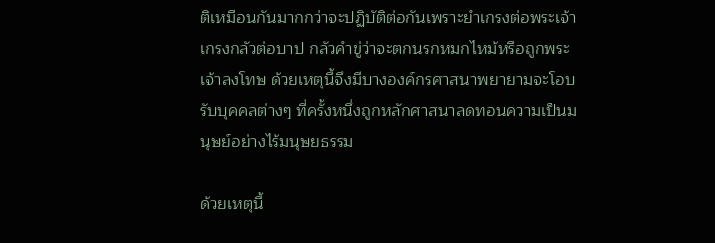ติเหมือนกันมากกว่าจะปฏิบัติต่อกันเพราะยำเกรงต่อพระเจ้า เกรงกลัวต่อบาป กลัวคำขู่ว่าจะตกนรกหมกไหม้หรือถูกพระเจ้าลงโทษ ด้วยเหตุนี้จึงมีบางองค์กรศาสนาพยายามจะโอบรับบุคคลต่างๆ ที่ครั้งหนึ่งถูกหลักศาสนาลดทอนความเป็นมนุษย์อย่างไร้มนุษยธรรม

ด้วยเหตุนี้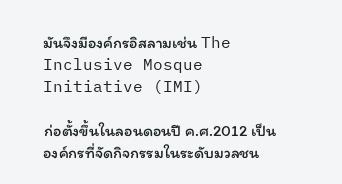มันจึงมีองค์กรอิสลามเช่น The Inclusive Mosque Initiative (IMI)

ก่อตั้งขึ้นในลอนดอนปี ค.ศ.2012 เป็นองค์กรที่จัดกิจกรรมในระดับมวลชน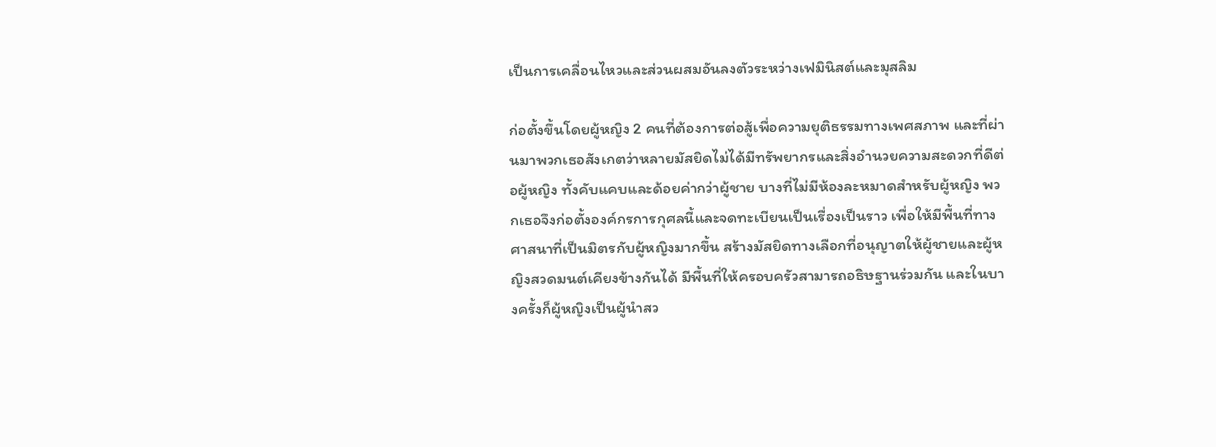เป็นการเคลื่อนไหวและส่วนผสมอันลงตัวระหว่างเฟมินิสต์และมุสลิม

ก่อตั้งขึ้นโดยผู้หญิง 2 คนที่ต้องการต่อสู้เพื่อความยุติธรรมทางเพศสภาพ และที่ผ่านมาพวกเธอสังเกตว่าหลายมัสยิดไม่ได้มีทรัพยากรและสิ่งอำนวยความสะดวกที่ดีต่อผู้หญิง ทั้งคับแคบและด้อยค่ากว่าผู้ชาย บางที่ไม่มีห้องละหมาดสำหรับผู้หญิง พวกเธอจึงก่อตั้งองค์กรการกุศลนี้และจดทะเบียนเป็นเรื่องเป็นราว เพื่อให้มีพื้นที่ทางศาสนาที่เป็นมิตรกับผู้หญิงมากขึ้น สร้างมัสยิดทางเลือกที่อนุญาตให้ผู้ชายและผู้หญิงสวดมนต์เคียงข้างกันได้ มีพื้นที่ให้ครอบครัวสามารถอธิษฐานร่วมกัน และในบางครั้งก็ผู้หญิงเป็นผู้นำสว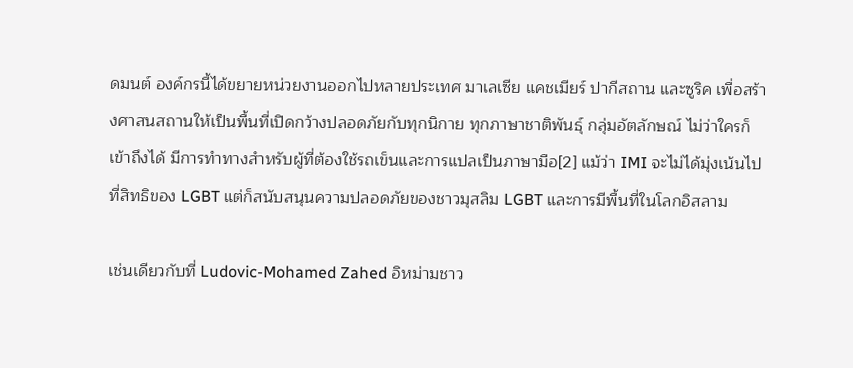ดมนต์ องค์กรนี้ได้ขยายหน่วยงานออกไปหลายประเทศ มาเลเซีย แคชเมียร์ ปากีสถาน และซูริค เพื่อสร้างศาสนสถานให้เป็นพื้นที่เปิดกว้างปลอดภัยกับทุกนิกาย ทุกภาษาชาติพันธุ์ กลุ่มอัตลักษณ์ ไม่ว่าใครก็เข้าถึงได้ มีการทำทางสำหรับผู้ที่ต้องใช้รถเข็นและการแปลเป็นภาษามือ[2] แม้ว่า IMI จะไม่ได้มุ่งเน้นไปที่สิทธิของ LGBT แต่ก็สนับสนุนความปลอดภัยของชาวมุสลิม LGBT และการมีพื้นที่ในโลกอิสลาม

เช่นเดียวกับที่ Ludovic-Mohamed Zahed อิหม่ามชาว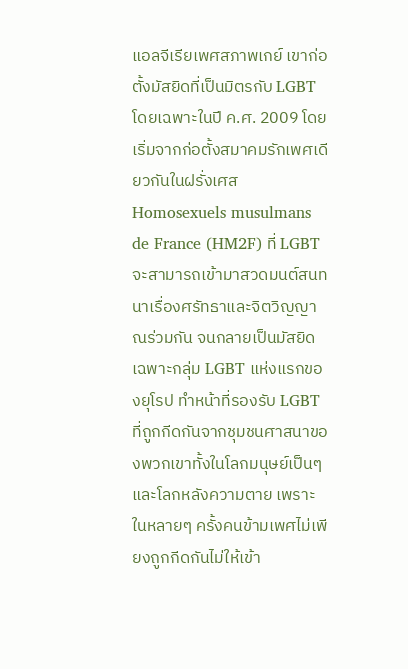แอลจีเรียเพศสภาพเกย์ เขาก่อตั้งมัสยิดที่เป็นมิตรกับ LGBT โดยเฉพาะในปี ค.ศ. 2009 โดยเริ่มจากก่อตั้งสมาคมรักเพศเดียวกันในฝรั่งเศส Homosexuels musulmans de France (HM2F) ที่ LGBT จะสามารถเข้ามาสวดมนต์สนทนาเรื่องศรัทธาและจิตวิญญาณร่วมกัน จนกลายเป็นมัสยิดเฉพาะกลุ่ม LGBT แห่งแรกของยุโรป ทำหน้าที่รองรับ LGBT ที่ถูกกีดกันจากชุมชนศาสนาของพวกเขาทั้งในโลกมนุษย์เป็นๆ และโลกหลังความตาย เพราะในหลายๆ ครั้งคนข้ามเพศไม่เพียงถูกกีดกันไม่ให้เข้า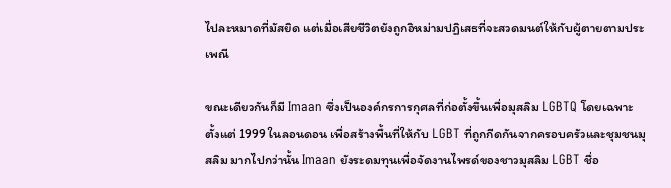ไปละหมาดที่มัสยิด แต่เมื่อเสียชีวิตยังถูกอิหม่ามปฏิเสธที่จะสวดมนต์ให้กับผู้ตายตามประเพณี

ขณะเดียวกันก็มี Imaan ซึ่งเป็นองค์กรการกุศลที่ก่อตั้งขึ้นเพื่อมุสลิม LGBTQ โดยเฉพาะตั้งแต่ 1999 ในลอนดอน เพื่อสร้างพื้นที่ให้กับ LGBT ที่ถูกกีดกันจากครอบครัวและชุมชนมุสลิม มากไปกว่านั้น Imaan ยังระดมทุนเพื่อจัดงานไพรด์ของชาวมุสลิม LGBT ชื่อ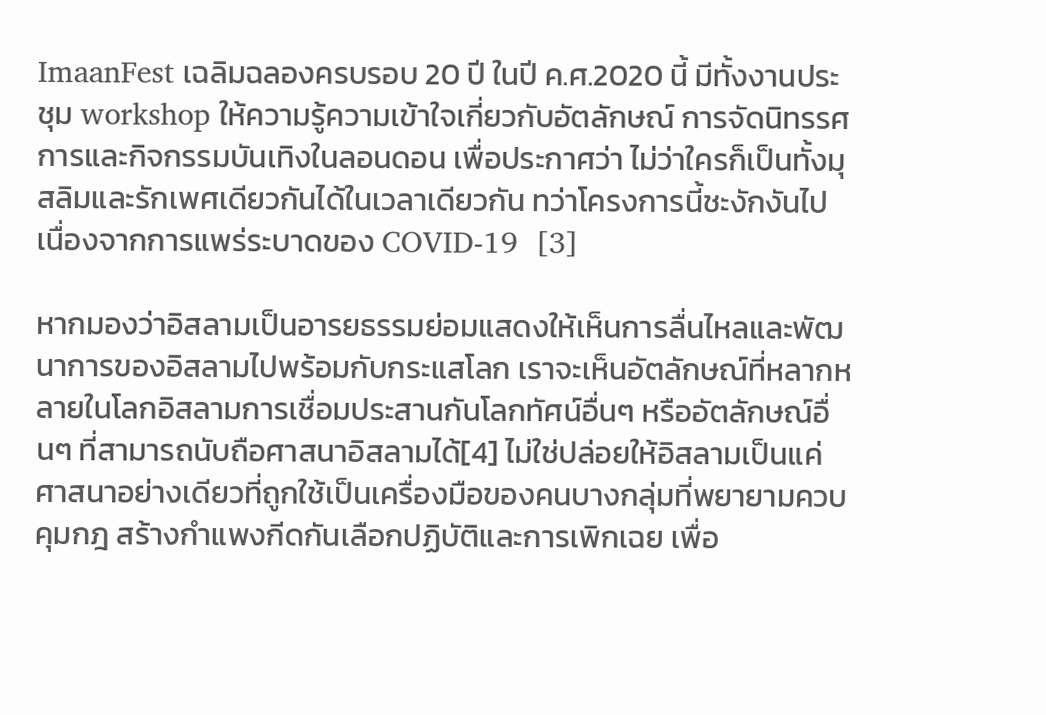ImaanFest เฉลิมฉลองครบรอบ 20 ปี ในปี ค.ศ.2020 นี้ มีทั้งงานประชุม workshop ให้ความรู้ความเข้าใจเกี่ยวกับอัตลักษณ์ การจัดนิทรรศการและกิจกรรมบันเทิงในลอนดอน เพื่อประกาศว่า ไม่ว่าใครก็เป็นทั้งมุสลิมและรักเพศเดียวกันได้ในเวลาเดียวกัน ทว่าโครงการนี้ชะงักงันไปเนื่องจากการแพร่ระบาดของ COVID-19  [3]

หากมองว่าอิสลามเป็นอารยธรรมย่อมแสดงให้เห็นการลื่นไหลและพัฒนาการของอิสลามไปพร้อมกับกระแสโลก เราจะเห็นอัตลักษณ์ที่หลากหลายในโลกอิสลามการเชื่อมประสานกันโลกทัศน์อื่นๆ หรืออัตลักษณ์อื่นๆ ที่สามารถนับถือศาสนาอิสลามได้[4] ไม่ใช่ปล่อยให้อิสลามเป็นแค่ศาสนาอย่างเดียวที่ถูกใช้เป็นเครื่องมือของคนบางกลุ่มที่พยายามควบคุมกฎ สร้างกำแพงกีดกันเลือกปฏิบัติและการเพิกเฉย เพื่อ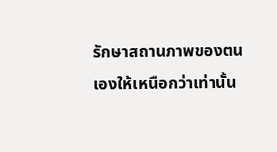รักษาสถานภาพของตนเองให้เหนือกว่าเท่านั้น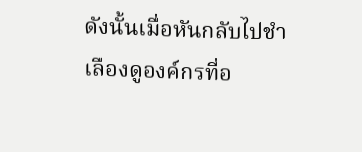ดังนั้นเมื่อหันกลับไปชำเลืองดูองค์กรที่อ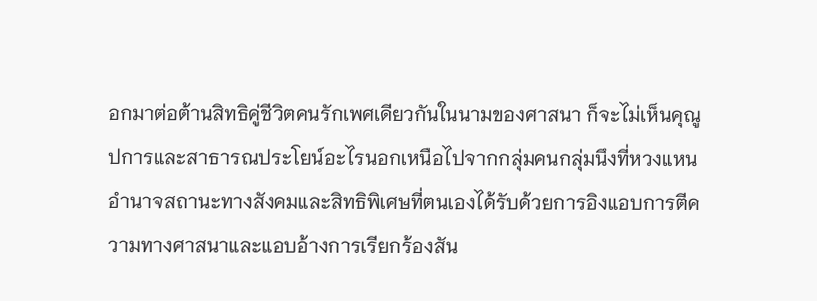อกมาต่อต้านสิทธิคู่ชีวิตคนรักเพศเดียวกันในนามของศาสนา ก็จะไม่เห็นคุณูปการและสาธารณประโยน์อะไรนอกเหนือไปจากกลุ่มคนกลุ่มนึงที่หวงแหนอำนาจสถานะทางสังคมและสิทธิพิเศษที่ตนเองได้รับด้วยการอิงแอบการตีความทางศาสนาและแอบอ้างการเรียกร้องสัน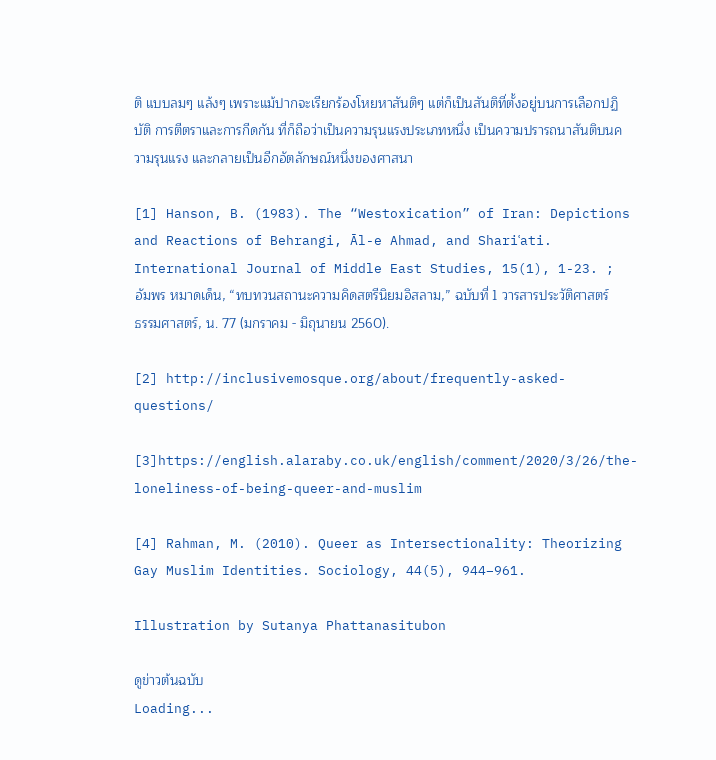ติ แบบลมๆ แล้งๆ เพราะแม้ปากจะเรียกร้องโหยหาสันติๆ แต่ก็เป็นสันติที่ตั้งอยู่บนการเลือกปฏิบัติ การตีตราและการกีดกัน ที่ก็ถือว่าเป็นความรุนแรงประเภทหนึ่ง เป็นความปรารถนาสันติบนความรุนแรง และกลายเป็นอีกอัตลักษณ์หนึ่งของศาสนา

[1] Hanson, B. (1983). The “Westoxication” of Iran: Depictions and Reactions of Behrangi, Āl-e Ahmad, and Shariʿati. International Journal of Middle East Studies, 15(1), 1-23. ; อัมพร หมาดเด็น, “ทบทวนสถานะความคิดสตรีนิยมอิสลาม,” ฉบับที่ 1 วารสารประวัติศาสตร์ ธรรมศาสตร์, น. 77 (มกราคม - มิถุนายน 2560).

[2] http://inclusivemosque.org/about/frequently-asked-questions/

[3]https://english.alaraby.co.uk/english/comment/2020/3/26/the-loneliness-of-being-queer-and-muslim

[4] Rahman, M. (2010). Queer as Intersectionality: Theorizing Gay Muslim Identities. Sociology, 44(5), 944–961.

Illustration by Sutanya Phattanasitubon

ดูข่าวต้นฉบับ
Loading...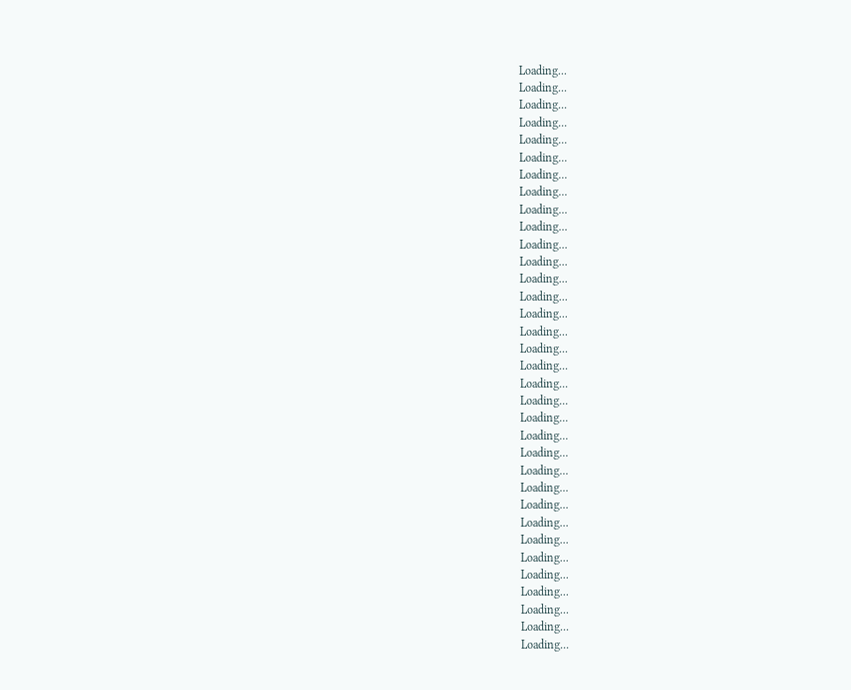Loading...
Loading...
Loading...
Loading...
Loading...
Loading...
Loading...
Loading...
Loading...
Loading...
Loading...
Loading...
Loading...
Loading...
Loading...
Loading...
Loading...
Loading...
Loading...
Loading...
Loading...
Loading...
Loading...
Loading...
Loading...
Loading...
Loading...
Loading...
Loading...
Loading...
Loading...
Loading...
Loading...
Loading...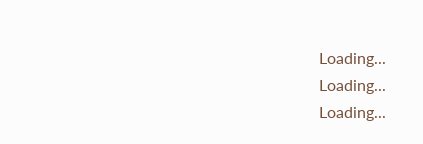Loading...
Loading...
Loading...